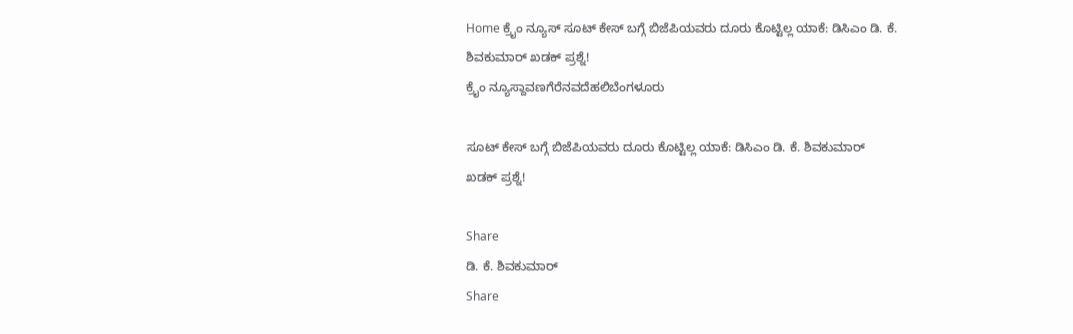Home ಕ್ರೈಂ ನ್ಯೂಸ್ ಸೂಟ್ ಕೇಸ್ ಬಗ್ಗೆ ಬಿಜೆಪಿಯವರು ದೂರು ಕೊಟ್ಟಿಲ್ಲ ಯಾಕೆ: ಡಿಸಿಎಂ ಡಿ. ಕೆ. ಶಿವಕುಮಾರ್ ಖಡಕ್ ಪ್ರಶ್ನೆ!
ಕ್ರೈಂ ನ್ಯೂಸ್ದಾವಣಗೆರೆನವದೆಹಲಿಬೆಂಗಳೂರು

ಸೂಟ್ ಕೇಸ್ ಬಗ್ಗೆ ಬಿಜೆಪಿಯವರು ದೂರು ಕೊಟ್ಟಿಲ್ಲ ಯಾಕೆ: ಡಿಸಿಎಂ ಡಿ. ಕೆ. ಶಿವಕುಮಾರ್ ಖಡಕ್ ಪ್ರಶ್ನೆ!

Share
ಡಿ. ಕೆ. ಶಿವಕುಮಾರ್
Share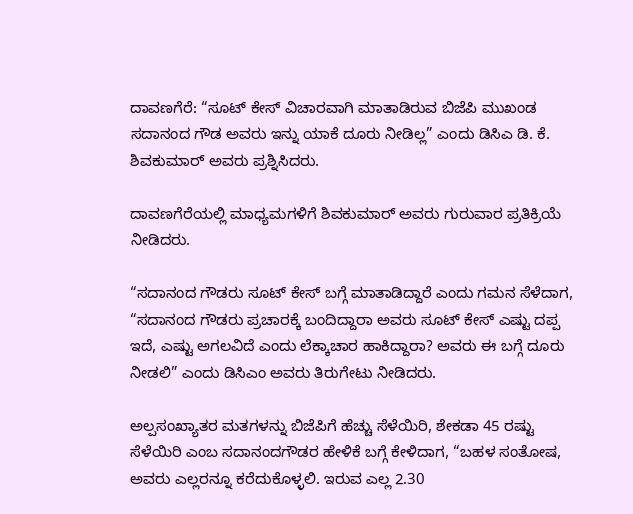ದಾವಣಗೆರೆ: “ಸೂಟ್ ಕೇಸ್ ವಿಚಾರವಾಗಿ ಮಾತಾಡಿರುವ ಬಿಜೆಪಿ ಮುಖಂಡ ಸದಾನಂದ ಗೌಡ ಅವರು ಇನ್ನು ಯಾಕೆ ದೂರು ನೀಡಿಲ್ಲ” ಎಂದು ಡಿಸಿಎ ಡಿ. ಕೆ. ಶಿವಕುಮಾರ್ ಅವರು ಪ್ರಶ್ನಿಸಿದರು.

ದಾವಣಗೆರೆಯಲ್ಲಿ ಮಾಧ್ಯಮಗಳಿಗೆ ಶಿವಕುಮಾರ್ ಅವರು ಗುರುವಾರ ಪ್ರತಿಕ್ರಿಯೆ ನೀಡಿದರು.

“ಸದಾನಂದ ಗೌಡರು ಸೂಟ್ ಕೇಸ್ ಬಗ್ಗೆ ಮಾತಾಡಿದ್ದಾರೆ ಎಂದು ಗಮನ ಸೆಳೆದಾಗ, “ಸದಾನಂದ ಗೌಡರು ಪ್ರಚಾರಕ್ಕೆ ಬಂದಿದ್ದಾರಾ ಅವರು ಸೂಟ್ ಕೇಸ್ ಎಷ್ಟು ದಪ್ಪ ಇದೆ, ಎಷ್ಟು ಅಗಲವಿದೆ ಎಂದು ಲೆಕ್ಕಾಚಾರ ಹಾಕಿದ್ದಾರಾ? ಅವರು ಈ ಬಗ್ಗೆ ದೂರು ನೀಡಲಿ” ಎಂದು ಡಿಸಿಎಂ ಅವರು ತಿರುಗೇಟು ನೀಡಿದರು.

ಅಲ್ಪಸಂಖ್ಯಾತರ ಮತಗಳನ್ನು ಬಿಜೆಪಿಗೆ ಹೆಚ್ಚು ಸೆಳೆಯಿರಿ, ಶೇಕಡಾ 45 ರಷ್ಟು ಸೆಳೆಯಿರಿ ಎಂಬ ಸದಾನಂದಗೌಡರ ಹೇಳಿಕೆ ಬಗ್ಗೆ ಕೇಳಿದಾಗ, “ಬಹಳ ಸಂತೋಷ, ಅವರು ಎಲ್ಲರನ್ನೂ ಕರೆದುಕೊಳ್ಳಲಿ. ಇರುವ ಎಲ್ಲ 2.30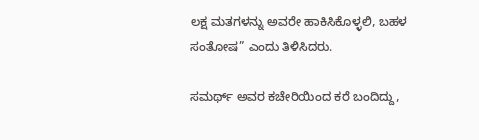ಲಕ್ಷ ಮತಗಳನ್ನು ಅವರೇ ಹಾಕಿಸಿಕೊಳ್ಳಲಿ, ಬಹಳ ಸಂತೋಷ” ಎಂದು ತಿಳಿಸಿದರು.

ಸಮರ್ಥ್ ಅವರ ಕಚೇರಿಯಿಂದ ಕರೆ ಬಂದಿದ್ದು,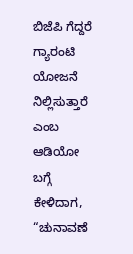ಬಿಜೆಪಿ ಗೆದ್ದರೆ ಗ್ಯಾರಂಟಿ ಯೋಜನೆ ನಿಲ್ಲಿಸುತ್ತಾರೆ ಎಂಬ ಆಡಿಯೋ ಬಗ್ಗೆ ಕೇಳಿದಾಗ, “ಚುನಾವಣೆ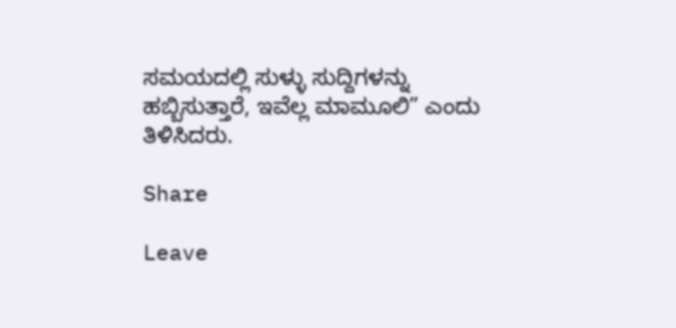ಸಮಯದಲ್ಲಿ ಸುಳ್ಳು ಸುದ್ದಿಗಳನ್ನು ಹಬ್ಬಿಸುತ್ತಾರೆ, ಇವೆಲ್ಲ ಮಾಮೂಲಿ” ಎಂದು ತಿಳಿಸಿದರು.

Share

Leave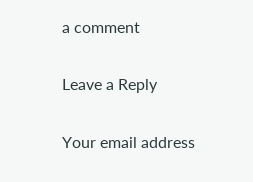a comment

Leave a Reply

Your email address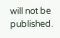will not be published.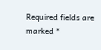Required fields are marked *